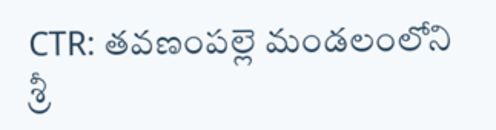CTR: తవణంపల్లె మండలంలోని శ్రీ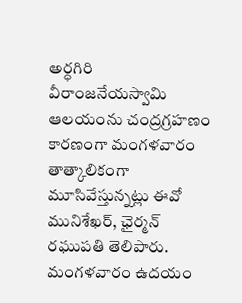అర్ధగిరి వీరాంజనేయస్వామి ఆలయంను చంద్రగ్రహణం కారణంగా మంగళవారం తాత్కాలికంగా మూసివేస్తున్నట్లు ఈవో మునిశేఖర్, ఛైర్మన్ రఘుపతి తెలిపారు. మంగళవారం ఉదయం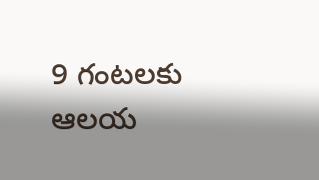9 గంటలకు ఆలయ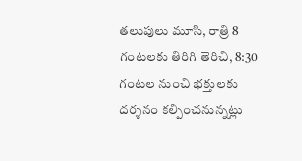తలుపులు మూసి, రాత్రి 8 గంటలకు తిరిగి తెరిచి, 8:30 గంటల నుంచి భక్తులకు దర్శనం కల్పించనున్నట్లు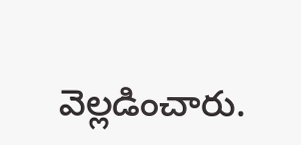వెల్లడించారు.